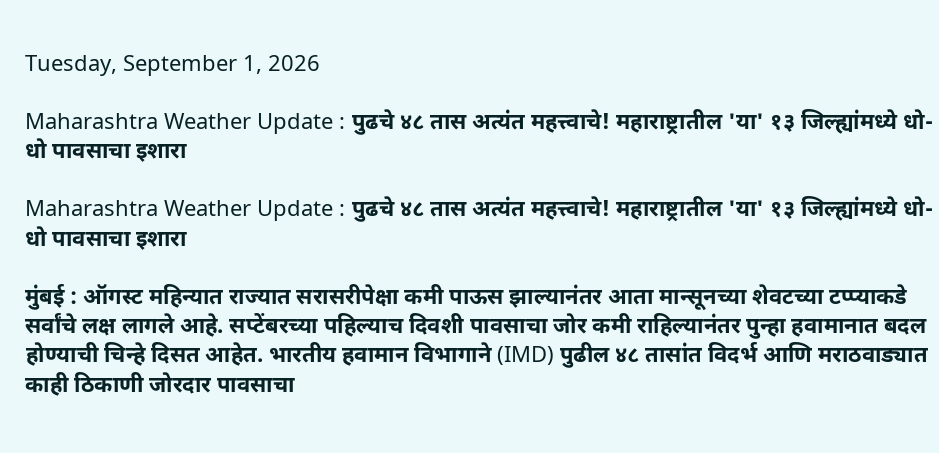Tuesday, September 1, 2026

Maharashtra Weather Update : पुढचे ४८ तास अत्यंत महत्त्वाचे! महाराष्ट्रातील 'या' १३ जिल्ह्यांमध्ये धो-धो पावसाचा इशारा

Maharashtra Weather Update : पुढचे ४८ तास अत्यंत महत्त्वाचे! महाराष्ट्रातील 'या' १३ जिल्ह्यांमध्ये धो-धो पावसाचा इशारा

मुंबई : ऑगस्ट महिन्यात राज्यात सरासरीपेक्षा कमी पाऊस झाल्यानंतर आता मान्सूनच्या शेवटच्या टप्प्याकडे सर्वांचे लक्ष लागले आहे. सप्टेंबरच्या पहिल्याच दिवशी पावसाचा जोर कमी राहिल्यानंतर पुन्हा हवामानात बदल होण्याची चिन्हे दिसत आहेत. भारतीय हवामान विभागाने (IMD) पुढील ४८ तासांत विदर्भ आणि मराठवाड्यात काही ठिकाणी जोरदार पावसाचा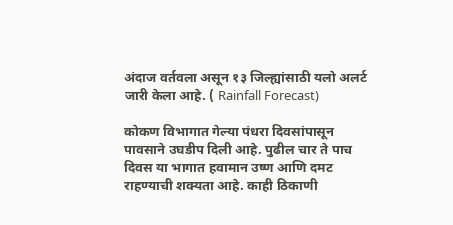अंदाज वर्तवला असून १३ जिल्ह्यांसाठी यलो अलर्ट जारी केला आहे. ( Rainfall Forecast)

कोकण विभागात गेल्या पंधरा दिवसांपासून पावसाने उघडीप दिली आहे. पुढील चार ते पाच दिवस या भागात हवामान उष्ण आणि दमट राहण्याची शक्यता आहे. काही ठिकाणी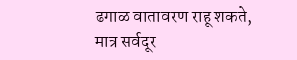ढगाळ वातावरण राहू शकते, मात्र सर्वदूर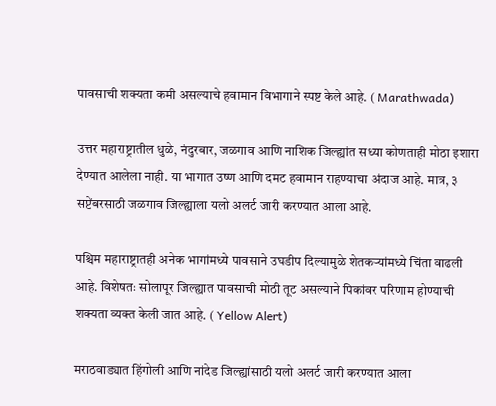पावसाची शक्यता कमी असल्याचे हवामान विभागाने स्पष्ट केले आहे. ( Marathwada)

उत्तर महाराष्ट्रातील धुळे, नंदुरबार, जळगाव आणि नाशिक जिल्ह्यांत सध्या कोणताही मोठा इशारा देण्यात आलेला नाही. या भागात उष्ण आणि दमट हवामान राहण्याचा अंदाज आहे. मात्र, ३ सप्टेंबरसाठी जळगाव जिल्ह्याला यलो अलर्ट जारी करण्यात आला आहे.

पश्चिम महाराष्ट्रातही अनेक भागांमध्ये पावसाने उघडीप दिल्यामुळे शेतकऱ्यांमध्ये चिंता वाढली आहे. विशेषतः सोलापूर जिल्ह्यात पावसाची मोठी तूट असल्याने पिकांवर परिणाम होण्याची शक्यता व्यक्त केली जात आहे. ( Yellow Alert)

मराठवाड्यात हिंगोली आणि नांदेड जिल्ह्यांसाठी यलो अलर्ट जारी करण्यात आला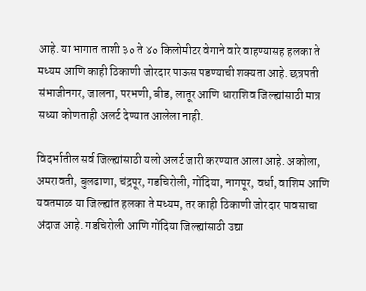आहे. या भागात ताशी ३० ते ४० किलोमीटर वेगाने वारे वाहण्यासह हलका ते मध्यम आणि काही ठिकाणी जोरदार पाऊस पडण्याची शक्यता आहे. छत्रपती संभाजीनगर, जालना, परभणी, बीड, लातूर आणि धाराशिव जिल्ह्यांसाठी मात्र सध्या कोणताही अलर्ट देण्यात आलेला नाही.

विदर्भातील सर्व जिल्ह्यांसाठी यलो अलर्ट जारी करण्यात आला आहे. अकोला, अमरावती, बुलढाणा, चंद्रपूर, गडचिरोली, गोंदिया, नागपूर, वर्धा, वाशिम आणि यवतमाळ या जिल्ह्यांत हलका ते मध्यम, तर काही ठिकाणी जोरदार पावसाचा अंदाज आहे. गडचिरोली आणि गोंदिया जिल्ह्यांसाठी उद्या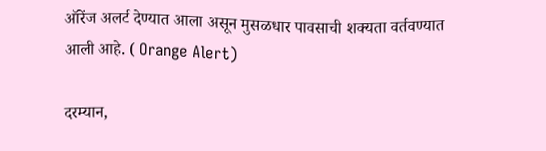ऑरेंज अलर्ट देण्यात आला असून मुसळधार पावसाची शक्यता वर्तवण्यात आली आहे. ( Orange Alert)

दरम्यान,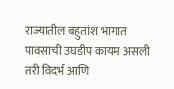राज्यातील बहुतांश भागात पावसाची उघडीप कायम असली तरी विदर्भ आणि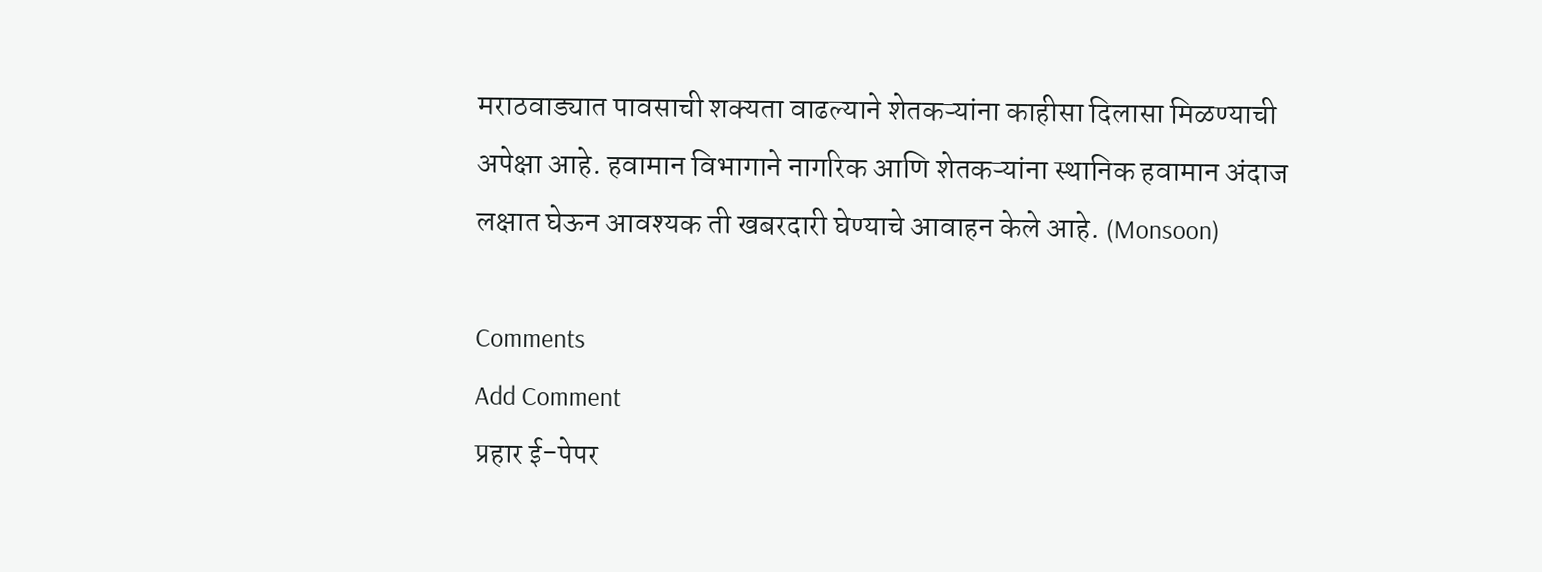मराठवाड्यात पावसाची शक्यता वाढल्याने शेतकऱ्यांना काहीसा दिलासा मिळण्याची अपेक्षा आहे. हवामान विभागाने नागरिक आणि शेतकऱ्यांना स्थानिक हवामान अंदाज लक्षात घेऊन आवश्यक ती खबरदारी घेण्याचे आवाहन केले आहे. (Monsoon)

Comments
Add Comment
प्रहार ई-पेपर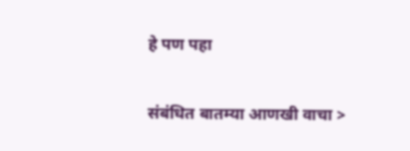हे पण पहा


संबंधित बातम्या आणखी वाचा >